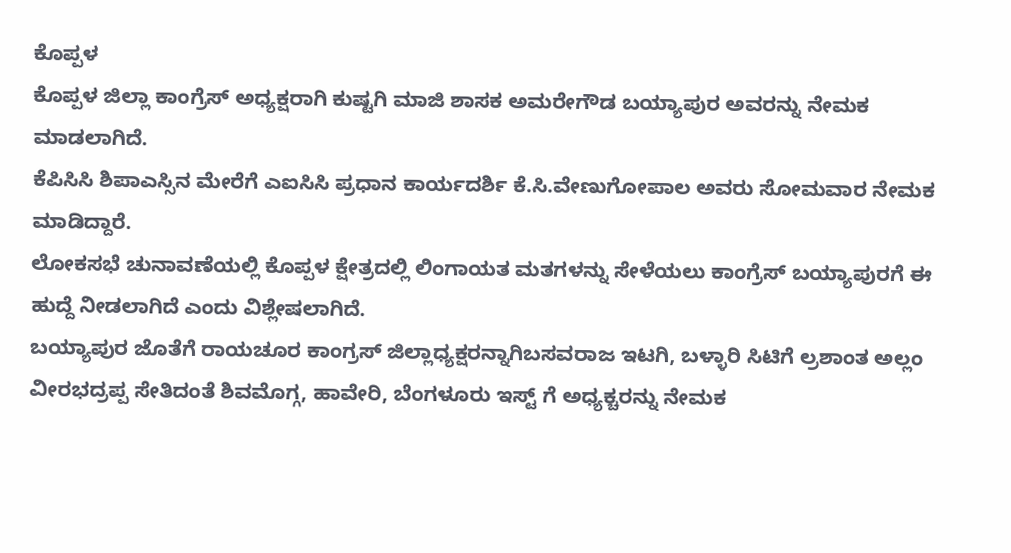ಕೊಪ್ಪಳ
ಕೊಪ್ಪಳ ಜಿಲ್ಲಾ ಕಾಂಗ್ರೆಸ್ ಅಧ್ಯಕ್ಷರಾಗಿ ಕುಷ್ಟಗಿ ಮಾಜಿ ಶಾಸಕ ಅಮರೇಗೌಡ ಬಯ್ಯಾಪುರ ಅವರನ್ನು ನೇಮಕ ಮಾಡಲಾಗಿದೆ.
ಕೆಪಿಸಿಸಿ ಶಿಪಾಎಸ್ಸಿನ ಮೇರೆಗೆ ಎಐಸಿಸಿ ಪ್ರಧಾನ ಕಾರ್ಯದರ್ಶಿ ಕೆ.ಸಿ.ವೇಣುಗೋಪಾಲ ಅವರು ಸೋಮವಾರ ನೇಮಕ ಮಾಡಿದ್ದಾರೆ.
ಲೋಕಸಭೆ ಚುನಾವಣೆಯಲ್ಲಿ ಕೊಪ್ಪಳ ಕ್ಷೇತ್ರದಲ್ಲಿ ಲಿಂಗಾಯತ ಮತಗಳನ್ನು ಸೇಳೆಯಲು ಕಾಂಗ್ರೆಸ್ ಬಯ್ಯಾಪುರಗೆ ಈ ಹುದ್ದೆ ನೀಡಲಾಗಿದೆ ಎಂದು ವಿಶ್ಲೇಷಲಾಗಿದೆ.
ಬಯ್ಯಾಪುರ ಜೊತೆಗೆ ರಾಯಚೂರ ಕಾಂಗ್ರಸ್ ಜಿಲ್ಲಾಧ್ಯಕ್ಷರನ್ನಾಗಿಬಸವರಾಜ ಇಟಗಿ, ಬಳ್ಳಾರಿ ಸಿಟಿಗೆ ಲ್ರಶಾಂತ ಅಲ್ಲಂ ವೀರಭದ್ರಪ್ಪ ಸೇತಿದಂತೆ ಶಿವಮೊಗ್ಗ, ಹಾವೇರಿ, ಬೆಂಗಳೂರು ಇಸ್ಟ್ ಗೆ ಅಧ್ಯಕ್ಚರನ್ನು ನೇಮಕ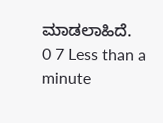ಮಾಡಲಾಹಿದೆ.
0 7 Less than a minute